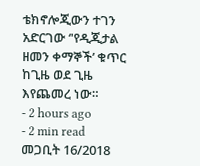ቴክኖሎጂውን ተገን አድርገው ‘'የዲጂታል ዘመን ቀማኞች’ ቁጥር ከጊዜ ወደ ጊዜ እየጨመረ ነው።
- 2 hours ago
- 2 min read
መጋቢት 16/2018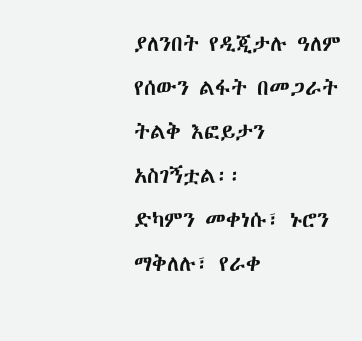ያለንበት የዲጂታሉ ዓለም የሰውን ልፋት በመጋራት ትልቅ እፎይታን አስገኝቷል፡፡
ድካምን መቀነሱ፣ ኑሮን ማቅለሉ፣ የራቀ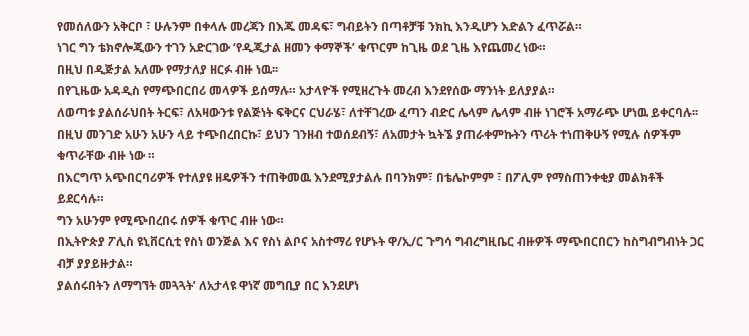የመሰለውን አቅርቦ ፣ ሁሉንም በቀላሉ መረጃን በእጁ መዳፍ፣ ግብይትን በጣቶቻቹ ንክኪ እንዲሆን እድልን ፈጥሯል።
ነገር ግን ቴክኖሎጂውን ተገን አድርገው ‘የዲጂታል ዘመን ቀማኞች’ ቁጥርም ከጊዜ ወደ ጊዜ እየጨመረ ነው።
በዚህ በዲጅታል አለሙ የማታለያ ዘርፉ ብዙ ነዉ፡፡
በየጊዜው አዳዲስ የማጭበርበሪ መላዎች ይሰማሉ። አታላዮች የሚዘረጉት መረብ እንደየሰው ማንነት ይለያያል።
ለወጣቱ ያልሰራህበት ትርፍ፣ ለአዛውንቱ የልጅነት ፍቅርና ርህራሄ፣ ለተቸገረው ፈጣን ብድር ሌላም ሌላም ብዙ ነገሮች አማራጭ ሆነዉ ይቀርባሉ፡፡
በዚህ መንገድ አሁን አሁን ላይ ተጭበረበርኩ፣ ይህን ገንዘብ ተወሰደብኝ፣ ለአመታት ኳትኜ ያጠራቀምኩትን ጥሪት ተነጠቅሁኝ የሚሉ ሰዎችም ቁጥራቸው ብዙ ነው ።
በእርግጥ አጭበርባሪዎች የተለያዩ ዘዴዎችን ተጠቅመዉ እንደሚያታልሉ በባንክም፣ በቴሌኮምም ፣ በፖሊም የማስጠንቀቂያ መልክቶች ይደርሳሉ።
ግን አሁንም የሚጭበረበሩ ሰዎች ቁጥር ብዙ ነው።
በኢትዮጵያ ፖሊስ ዩኒቨርሲቲ የስነ ወንጅል እና የስነ ልቦና አስተማሪ የሆኑት ዋ/ኢ/ር ጉግሳ ግብረግዚቤር ብዙዎች ማጭበርበርን ከስግብግብነት ጋር ብቻ ያያይዙታል።
ያልሰሩበትን ለማግኘት መጓጓት’ ለአታላዩ ዋነኛ መግቢያ በር እንደሆነ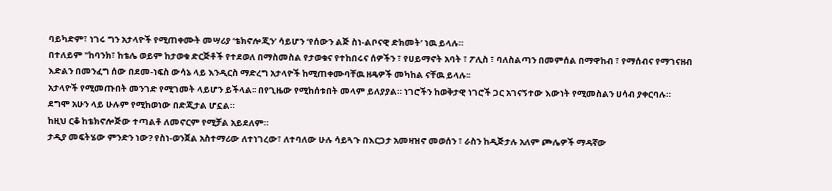ባይካድም፣ ነገሩ ግን አታላዮች የሚጠቀሙት መሣሪያ ‘ቴክኖሎጂን’ ሳይሆን ‘የሰውን ልጅ ስነ-ልቦናዊ ድክመት’ ነዉ ይላሉ።
በተለይም "ከባንክ፣ ከቴሌ ወይም ከታወቁ ድርጅቶች የተደወለ በማስመስል የታወቁና የተከበሩና ሰዎችን ፣ የሀይማኖት አባት ፣ ፖሊስ ፣ ባለስልጣን በመምሰል በማዋከብ ፣ የማሰብና የማገናዘብ እድልን በመንፈግ ሰው በደመ-ነፍስ ውሳኔ ላይ እንዲርስ ማድረግ አታላዮች ከሚጠቀሙባቸዉ ዘዴዎች መካከል ናቸዉ ይላሉ፡፡
አታላዮች የሚመጡበት መንገድ የሚገመት ላይሆን ይችላል፡፡ በየጊዜው የሚከሰቱበት መላም ይለያያል። ነገሮችን ከወቅታዊ ነገሮች ጋር አገናኝተው እውነት የሚመስልን ሀሳብ ያቀርባሉ።
ደግሞ አሁን ላይ ሁሉም የሚከወነው በድጂታል ሆኗል።
ከዚህ ርቆ ከቴክኖሎጅው ተጣልቶ ለመኖርም የሚቻል አይደለም።
ታዲያ መፍትሄው ምንድን ነው? የስነ-ወንጀል አስተማሪው ለተነገረው፣ ለተባለው ሁሉ ሳይጓጉ በእርጋታ አመዛዝኖ መወሰን ፣ ራስን ከዲጅታሉ አለም ጮሌዎች ማዳኛው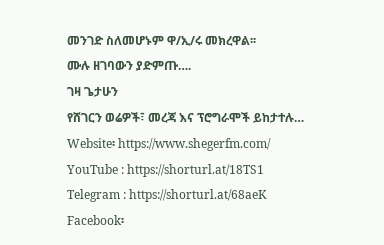መንገድ ስለመሆኑም ዋ/ኢ/ሩ መክረዋል፡፡
ሙሉ ዘገባውን ያድምጡ….
ገዛ ጌታሁን
የሸገርን ወሬዎች፣ መረጃ እና ፕሮግራሞች ይከታተሉ…
Website፡ https://www.shegerfm.com/
YouTube : https://shorturl.at/18TS1
Telegram : https://shorturl.at/68aeK
Facebook፡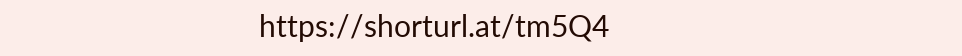https://shorturl.at/tm5Q4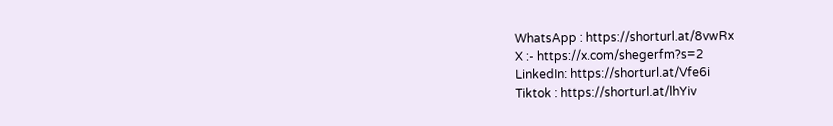WhatsApp : https://shorturl.at/8vwRx
X :- https://x.com/shegerfm?s=2
LinkedIn: https://shorturl.at/Vfe6i
Tiktok : https://shorturl.at/lhYiv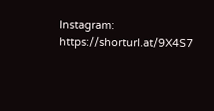Instagram: https://shorturl.at/9X4S7